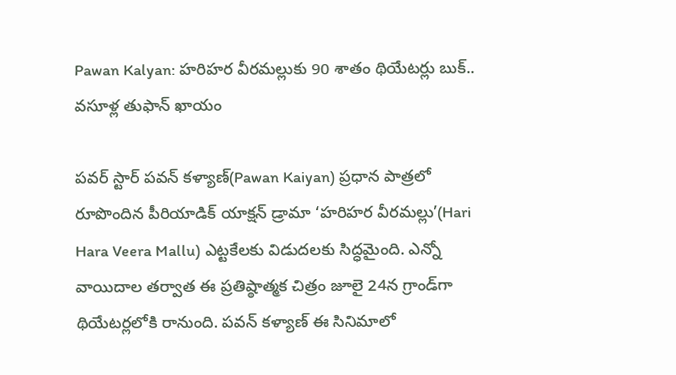Pawan Kalyan: హరిహర వీరమల్లుకు 90 శాతం థియేటర్లు బుక్.. వసూళ్ల తుఫాన్ ఖాయం

పవర్‌ స్టార్ పవన్ కళ్యాణ్(Pawan Kaiyan) ప్రధాన పాత్రలో రూపొందిన పీరియాడిక్ యాక్షన్ డ్రామా ‘హరిహర వీరమల్లు’(Hari Hara Veera Mallu) ఎట్టకేలకు విడుదలకు సిద్ధమైంది. ఎన్నో వాయిదాల తర్వాత ఈ ప్రతిష్ఠాత్మక చిత్రం జూలై 24న గ్రాండ్‌గా థియేటర్లలోకి రానుంది. పవన్ కళ్యాణ్ ఈ సినిమాలో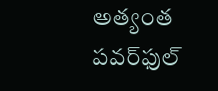అత్యంత పవర్‌ఫుల్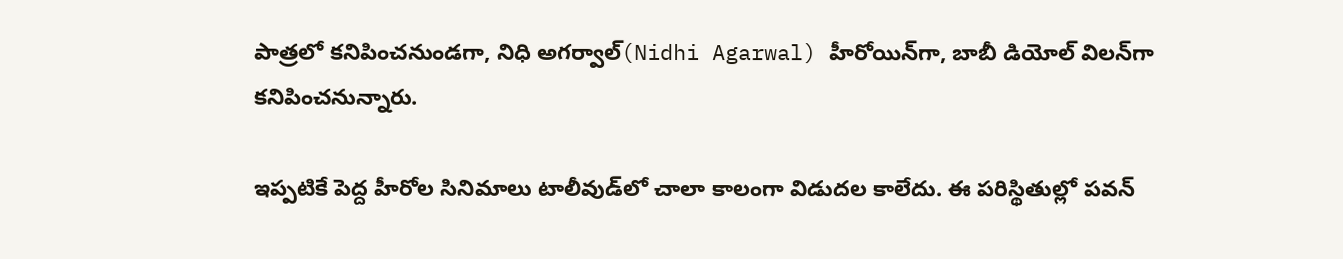పాత్రలో కనిపించనుండగా, నిధి అగర్వాల్(Nidhi Agarwal) హీరోయిన్‌గా, బాబీ డియోల్ విలన్‌గా కనిపించనున్నారు.

ఇప్పటికే పెద్ద హీరోల సినిమాలు టాలీవుడ్‌లో చాలా కాలంగా విడుదల కాలేదు. ఈ పరిస్థితుల్లో పవన్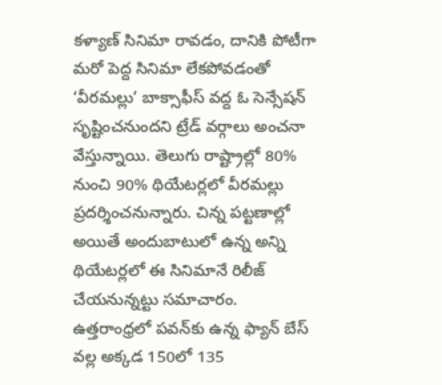కళ్యాణ్ సినిమా రావడం, దానికి పోటీగా మరో పెద్ద సినిమా లేకపోవడంతో ‘వీరమల్లు’ బాక్సాఫీస్ వద్ద ఓ సెన్సేషన్ సృష్టించనుందని ట్రేడ్ వర్గాలు అంచనా వేస్తున్నాయి. తెలుగు రాష్ట్రాల్లో 80% నుంచి 90% థియేటర్లలో వీరమల్లు ప్రదర్శించనున్నారు. చిన్న పట్టణాల్లో అయితే అందుబాటులో ఉన్న అన్ని థియేటర్లలో ఈ సినిమానే రిలీజ్ చేయనున్నట్టు సమాచారం. ఉత్తరాంధ్రలో పవన్‌కు ఉన్న ఫ్యాన్ బేస్ వల్ల అక్కడ 150లో 135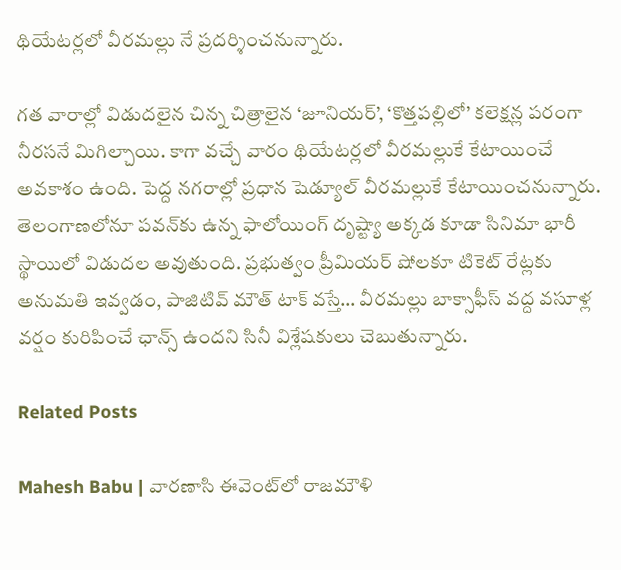థియేటర్లలో వీరమల్లు నే ప్రదర్శించనున్నారు.

గత వారాల్లో విడుదలైన చిన్న చిత్రాలైన ‘జూనియర్’, ‘కొత్తపల్లిలో’ కలెక్షన్ల పరంగా నీరసనే మిగిల్చాయి. కాగా వచ్చే వారం థియేటర్లలో వీరమల్లుకే కేటాయించే అవకాశం ఉంది. పెద్ద నగరాల్లో ప్రధాన షెడ్యూల్ వీరమల్లుకే కేటాయించనున్నారు. తెలంగాణలోనూ పవన్‌కు ఉన్న ఫాలోయింగ్ దృష్ట్యా అక్కడ కూడా సినిమా భారీ స్థాయిలో విడుదల అవుతుంది. ప్రభుత్వం ప్రీమియర్ షోలకూ టికెట్ రేట్లకు అనుమతి ఇవ్వడం, పాజిటివ్ మౌత్ టాక్ వస్తే… వీరమల్లు బాక్సాఫీస్ వద్ద వసూళ్ల వర్షం కురిపించే ఛాన్స్ ఉందని సినీ విశ్లేషకులు చెబుతున్నారు.

Related Posts

Mahesh Babu | వారణాసి ఈవెంట్‌లో రాజమౌళి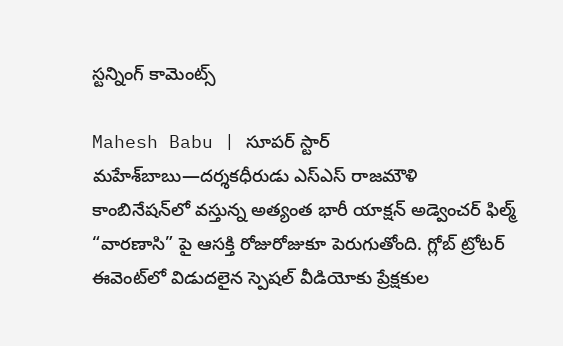స్ట‌న్నింగ్ కామెంట్స్

Mahesh Babu | సూపర్ స్టార్ మహేశ్‌బాబు—దర్శకధీరుడు ఎస్‌ఎస్‌ రాజమౌళి కాంబినేషన్‌లో వస్తున్న అత్యంత భారీ యాక్షన్ అడ్వెంచర్ ఫిల్మ్ “వారణాసి” పై ఆసక్తి రోజురోజుకూ పెరుగుతోంది. గ్లోబ్ ట్రోటర్ ఈవెంట్‌లో విడుదలైన స్పెషల్ వీడియోకు ప్రేక్షకుల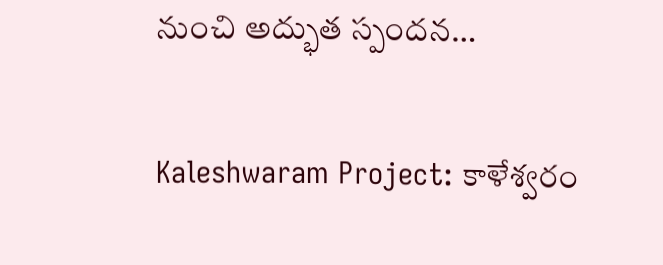నుంచి అద్భుత స్పందన…

Kaleshwaram Project: కాళేశ్వరం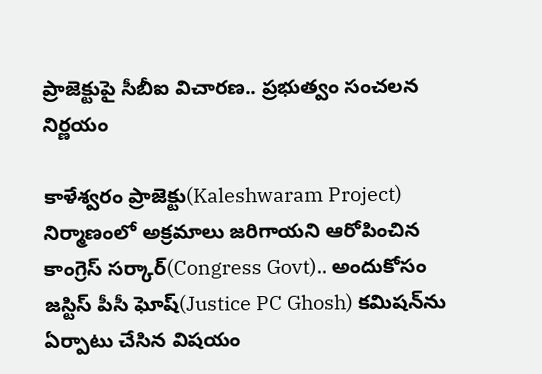ప్రాజెక్టుపై సీబీఐ విచారణ.. ప్రభుత్వం సంచలన నిర్ణయం

కాళేశ్వరం ప్రాజెక్టు(Kaleshwaram Project) నిర్మాణంలో అక్రమాలు జరిగాయని ఆరోపించిన కాంగ్రెస్ సర్కార్(Congress Govt).. అందుకోసం జస్టిస్ పీసీ ఘోష్(Justice PC Ghosh) కమిషన్‌ను ఏర్పాటు చేసిన విషయం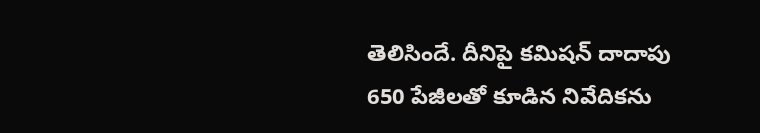తెలిసిందే. దీనిపై కమిషన్ దాదాపు 650 పేజీలతో కూడిన నివేదికను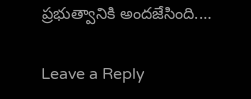ప్రభుత్వానికి అందజేసింది.…

Leave a Reply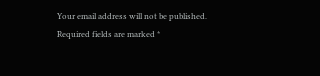Your email address will not be published. Required fields are marked *